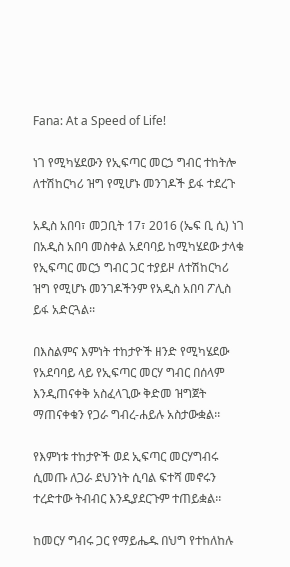Fana: At a Speed of Life!

ነገ የሚካሄደውን የኢፍጣር መርኃ ግብር ተከትሎ ለተሽከርካሪ ዝግ የሚሆኑ መንገዶች ይፋ ተደረጉ

አዲስ አበባ፣ መጋቢት 17፣ 2016 (ኤፍ ቢ ሲ) ነገ በአዲስ አበባ መስቀል አደባባይ ከሚካሄደው ታላቁ የኢፍጣር መርኃ ግብር ጋር ተያይዞ ለተሽከርካሪ ዝግ የሚሆኑ መንገዶችንም የአዲስ አበባ ፖሊስ ይፋ አድርጓል፡፡

በእስልምና እምነት ተከታዮች ዘንድ የሚካሄደው የአደባባይ ላይ የኢፍጣር መርሃ ግብር በሰላም እንዲጠናቀቅ አስፈላጊው ቅድመ ዝግጀት ማጠናቀቁን የጋራ ግብረ-ሐይሉ አስታውቋል፡፡

የእምነቱ ተከታዮች ወደ ኢፍጣር መርሃግብሩ ሲመጡ ለጋራ ደህንነት ሲባል ፍተሻ መኖሩን ተረድተው ትብብር እንዲያደርጉም ተጠይቋል፡፡

ከመርሃ ግብሩ ጋር የማይሔዱ በህግ የተከለከሉ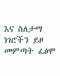እና ስለታማ ነገሮችን ይዞ መምጣት ፈፅሞ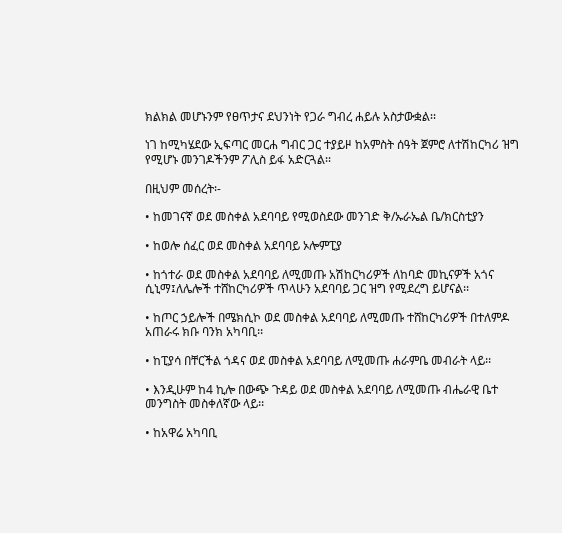ክልክል መሆኑንም የፀጥታና ደህንነት የጋራ ግብረ ሐይሉ አስታውቋል፡፡

ነገ ከሚካሄደው ኢፍጣር መርሐ ግብር ጋር ተያይዞ ከአምስት ሰዓት ጀምሮ ለተሽከርካሪ ዝግ የሚሆኑ መንገዶችንም ፖሊስ ይፋ አድርጓል፡፡

በዚህም መሰረት፡-

• ከመገናኛ ወደ መስቀል አደባባይ የሚወስደው መንገድ ቅ/ኡራኤል ቤ/ክርስቲያን

• ከወሎ ሰፈር ወደ መስቀል አደባባይ ኦሎምፒያ

• ከጎተራ ወደ መስቀል አደባባይ ለሚመጡ አሽከርካሪዎች ለከባድ መኪናዎች አጎና ሲኒማ፤ለሌሎች ተሸከርካሪዎች ጥላሁን አደባባይ ጋር ዝግ የሚደረግ ይሆናል፡፡

• ከጦር ኃይሎች በሜክሲኮ ወደ መስቀል አደባባይ ለሚመጡ ተሸከርካሪዎች በተለምዶ አጠራሩ ክቡ ባንክ አካባቢ፡፡

• ከፒያሳ በቸርችል ጎዳና ወደ መስቀል አደባባይ ለሚመጡ ሐራምቤ መብራት ላይ፡፡

• እንዲሁም ከ4 ኪሎ በውጭ ጉዳይ ወደ መስቀል አደባባይ ለሚመጡ ብሔራዊ ቤተ መንግስት መስቀለኛው ላይ፡፡

• ከአዋሬ አካባቢ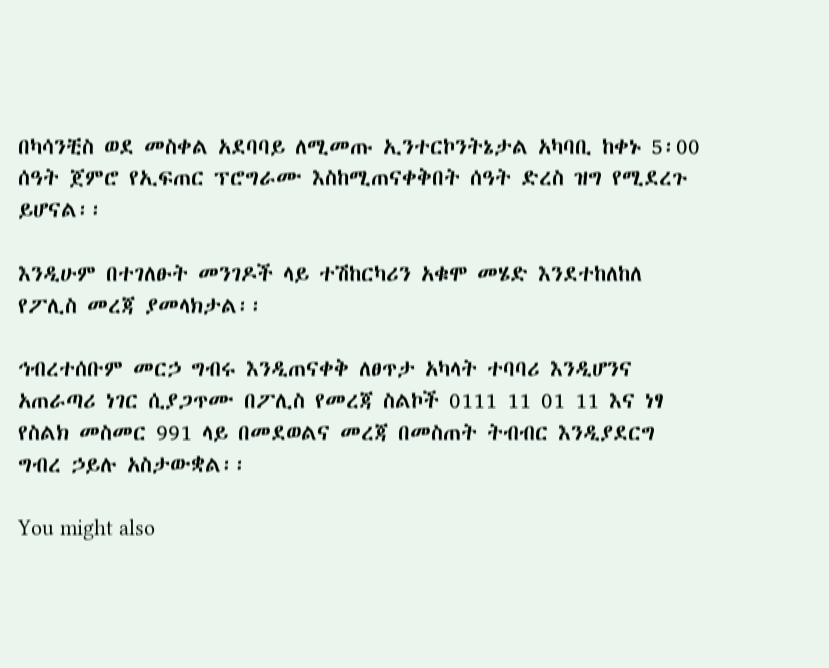በካሳንቺስ ወደ መስቀል አደባባይ ለሚመጡ ኢንተርኮንትኔታል አካባቢ ከቀኑ 5፡00 ሰዓት ጀምሮ የኢፍጠር ፕሮግራሙ እስከሚጠናቀቅበት ሰዓት ድረስ ዝግ የሚደረጉ ይሆናል፡፡

እንዲሁም በተገለፁት መንገዶች ላይ ተሽከርካሪን አቁሞ መሄድ እንደተከለከለ የፖሊስ መረጃ ያመላክታል፡፡

ኅብረተሰቡም መርኃ ግብሩ እንዲጠናቀቅ ለፀጥታ አካላት ተባባሪ እንዲሆንና አጠራጣሪ ነገር ሲያጋጥሙ በፖሊስ የመረጃ ስልኮች 0111 11 01 11 እና ነፃ የስልክ መስመር 991 ላይ በመደወልና መረጃ በመስጠት ትብብር እንዲያደርግ ግብረ ኃይሉ አስታውቋል፡፡

You might also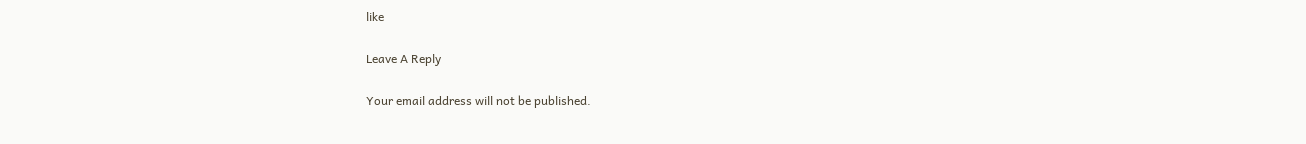like

Leave A Reply

Your email address will not be published.